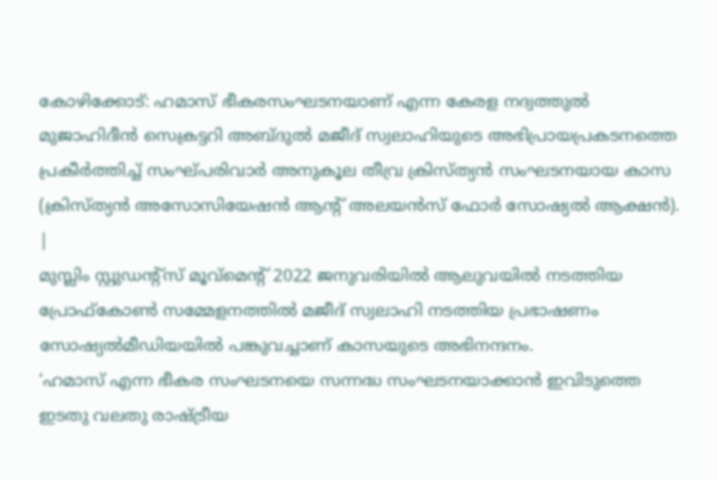കോഴിക്കോട്: ഹമാസ് ഭീകരസംഘടനയാണ് എന്ന കേരള നദ്വത്തുൽ മുജാഹിദീൻ സെക്രട്ടറി അബ്ദുൽ മജീദ് സ്വലാഹിയുടെ അഭിപ്രായപ്രകടനത്തെ പ്രകീർത്തിച്ച് സംഘ്പരിവാർ അനുകൂല തീവ്ര ക്രിസ്ത്യൻ സംഘടനയായ കാസ (ക്രിസ്ത്യൻ അസോസിയേഷൻ ആന്റ് അലയൻസ് ഫോർ സോഷ്യൽ ആക്ഷൻ).
|
മുസ്ലിം സ്റ്റുഡന്റ്സ് മൂവ്മെന്റ് 2022 ജനുവരിയിൽ ആലുവയിൽ നടത്തിയ പ്രോഫ്കോൺ സമ്മേളനത്തിൽ മജീദ് സ്വലാഹി നടത്തിയ പ്രഭാഷണം സോഷ്യൽമീഡിയയിൽ പങ്കുവച്ചാണ് കാസയുടെ അഭിനന്ദനം.
‘ഹമാസ് എന്ന ഭീകര സംഘടനയെ സന്നദ്ധ സംഘടനയാക്കാൻ ഇവിടുത്തെ ഇടതു വലതു രാഷ്ട്രീയ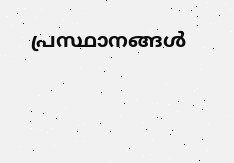പ്രസ്ഥാനങ്ങൾ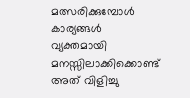മത്സരിക്കുമ്പോൾ കാര്യങ്ങൾ വ്യക്തമായി മനസ്സിലാക്കിക്കൊണ്ട് അത് വിളിച്ചു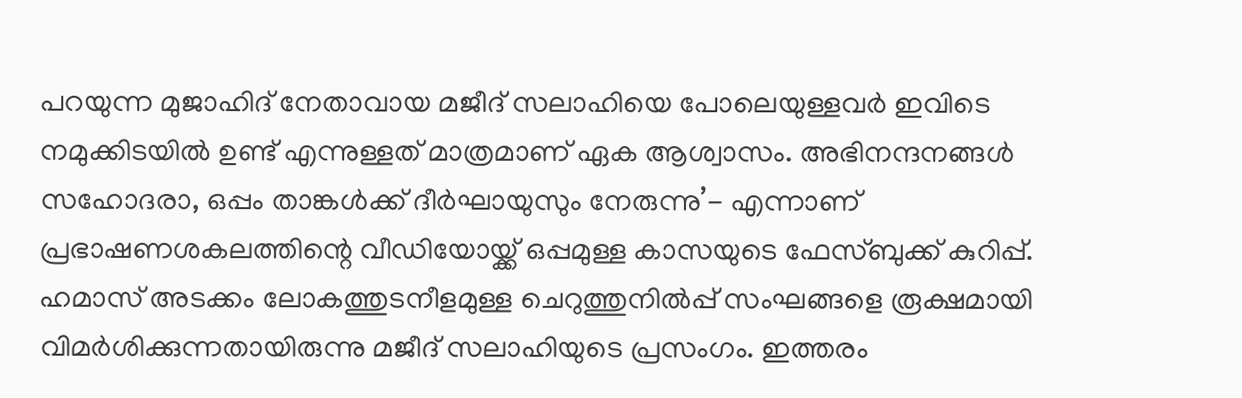പറയുന്ന മുജാഹിദ് നേതാവായ മജീദ് സലാഹിയെ പോലെയുള്ളവർ ഇവിടെ നമുക്കിടയിൽ ഉണ്ട് എന്നുള്ളത് മാത്രമാണ് ഏക ആശ്വാസം. അഭിനന്ദനങ്ങൾ സഹോദരാ, ഒപ്പം താങ്കൾക്ക് ദീർഘായുസും നേരുന്നു’- എന്നാണ് പ്രഭാഷണശകലത്തിന്റെ വീഡിയോയ്ക്ക് ഒപ്പമുള്ള കാസയുടെ ഫേസ്ബുക്ക് കുറിപ്പ്.
ഹമാസ് അടക്കം ലോകത്തുടനീളമുള്ള ചെറുത്തുനിൽപ്പ് സംഘങ്ങളെ രൂക്ഷമായി വിമർശിക്കുന്നതായിരുന്നു മജീദ് സലാഹിയുടെ പ്രസംഗം. ഇത്തരം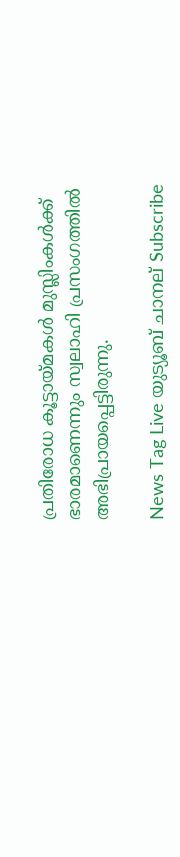പ്രതിരോധ കൂട്ടായ്മകൾ മുസ്ലിംകൾക്ക് ഭാരമാണെന്നും സ്വലാഹി പ്രസംഗത്തിൽ അഭിപ്രായപ്പെട്ടിരുന്നു.

News Tag Live യുട്യൂബ് ചാനല് Subscribe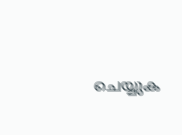ചെയ്യുക